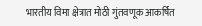भारतीय विमा क्षेत्रात मोठी गुंतवणूक आकर्षित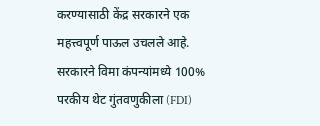करण्यासाठी केंद्र सरकारने एक महत्त्वपूर्ण पाऊल उचलले आहे. सरकारने विमा कंपन्यांमध्ये 100% परकीय थेट गुंतवणुकीला (FDI)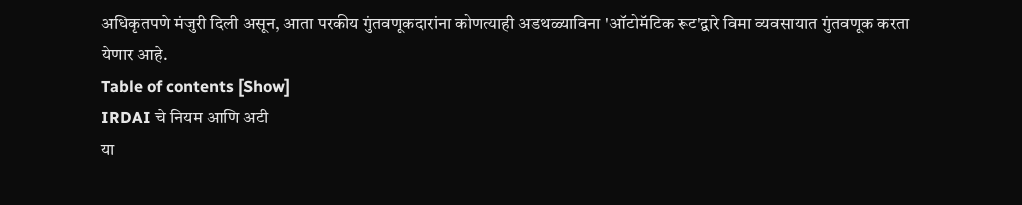अधिकृतपणे मंजुरी दिली असून, आता परकीय गुंतवणूकदारांना कोणत्याही अडथळ्याविना 'ऑटोमॅटिक रूट'द्वारे विमा व्यवसायात गुंतवणूक करता येणार आहे.
Table of contents [Show]
IRDAI चे नियम आणि अटी
या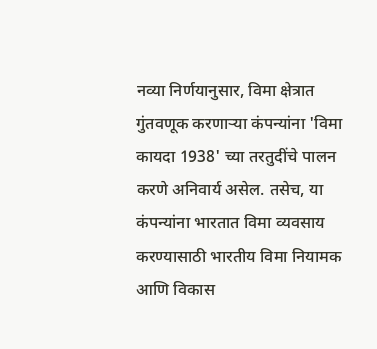नव्या निर्णयानुसार, विमा क्षेत्रात गुंतवणूक करणाऱ्या कंपन्यांना 'विमा कायदा 1938' च्या तरतुदींचे पालन करणे अनिवार्य असेल. तसेच, या कंपन्यांना भारतात विमा व्यवसाय करण्यासाठी भारतीय विमा नियामक आणि विकास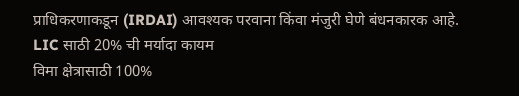प्राधिकरणाकडून (IRDAI) आवश्यक परवाना किंवा मंजुरी घेणे बंधनकारक आहे.
LIC साठी 20% ची मर्यादा कायम
विमा क्षेत्रासाठी 100%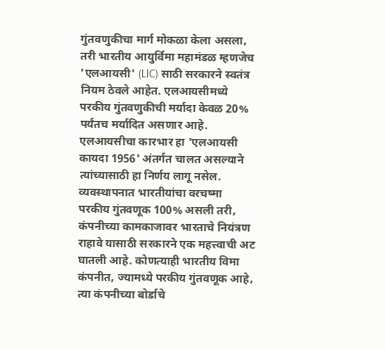गुंतवणुकीचा मार्ग मोकळा केला असला, तरी भारतीय आयुर्विमा महामंडळ म्हणजेच 'एलआयसी' (LIC) साठी सरकारने स्वतंत्र नियम ठेवले आहेत. एलआयसीमध्ये परकीय गुंतवणुकीची मर्यादा केवळ 20% पर्यंतच मर्यादित असणार आहे. एलआयसीचा कारभार हा 'एलआयसी कायदा 1956' अंतर्गत चालत असल्याने त्यांच्यासाठी हा निर्णय लागू नसेल.
व्यवस्थापनात भारतीयांचा वरचष्मा
परकीय गुंतवणूक 100% असली तरी, कंपनीच्या कामकाजावर भारताचे नियंत्रण राहावे यासाठी सरकारने एक महत्त्वाची अट घातली आहे. कोणत्याही भारतीय विमा कंपनीत, ज्यामध्ये परकीय गुंतवणूक आहे, त्या कंपनीच्या बोर्डाचे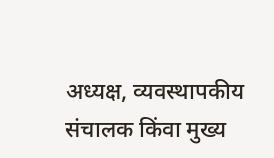अध्यक्ष, व्यवस्थापकीय संचालक किंवा मुख्य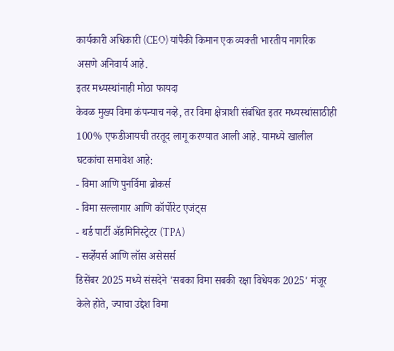कार्यकारी अधिकारी (CEO) यांपैकी किमान एक व्यक्ती भारतीय नागरिक असणे अनिवार्य आहे.
इतर मध्यस्थांनाही मोठा फायदा
केवळ मुख्य विमा कंपन्याच नव्हे, तर विमा क्षेत्राशी संबंधित इतर मध्यस्थांसाठीही 100% एफडीआयची तरतूद लागू करण्यात आली आहे. यामध्ये खालील घटकांचा समावेश आहे:
- विमा आणि पुनर्विमा ब्रोकर्स
- विमा सल्लागार आणि कॉर्पोरेट एजंट्स
- थर्ड पार्टी ॲडमिनिस्ट्रेटर (TPA)
- सर्व्हेयर्स आणि लॉस असेसर्स
डिसेंबर 2025 मध्ये संसदेने 'सबका विमा सबकी रक्षा विधेयक 2025' मंजूर केले होते, ज्याचा उद्देश विमा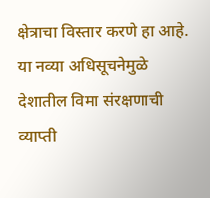क्षेत्राचा विस्तार करणे हा आहे. या नव्या अधिसूचनेमुळे देशातील विमा संरक्षणाची व्याप्ती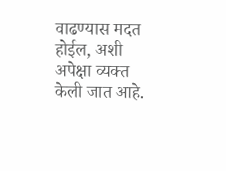वाढण्यास मदत होईल, अशी अपेक्षा व्यक्त केली जात आहे.